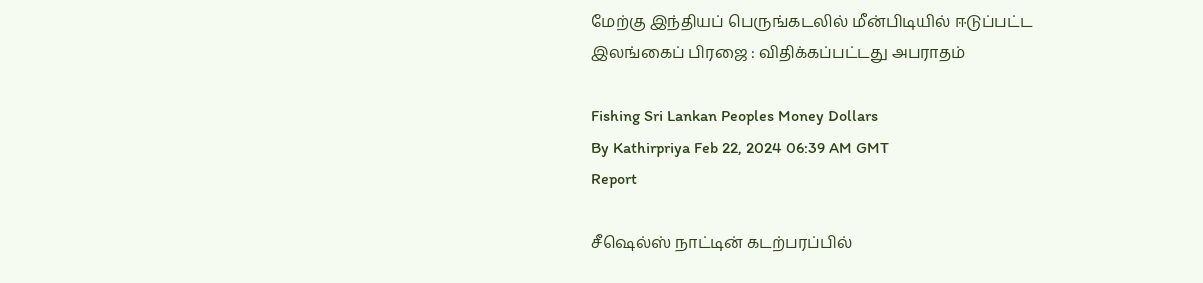மேற்கு இந்தியப் பெருங்கடலில் மீன்பிடியில் ஈடுப்பட்ட இலங்கைப் பிரஜை : விதிக்கப்பட்டது அபராதம்

Fishing Sri Lankan Peoples Money Dollars
By Kathirpriya Feb 22, 2024 06:39 AM GMT
Report

சீஷெல்ஸ் நாட்டின் கடற்பரப்பில்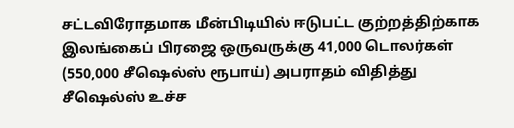சட்டவிரோதமாக மீன்பிடியில் ஈடுபட்ட குற்றத்திற்காக இலங்கைப் பிரஜை ஒருவருக்கு 41,000 டொலர்கள் (550,000 சீஷெல்ஸ் ரூபாய்) அபராதம் விதித்து சீஷெல்ஸ் உச்ச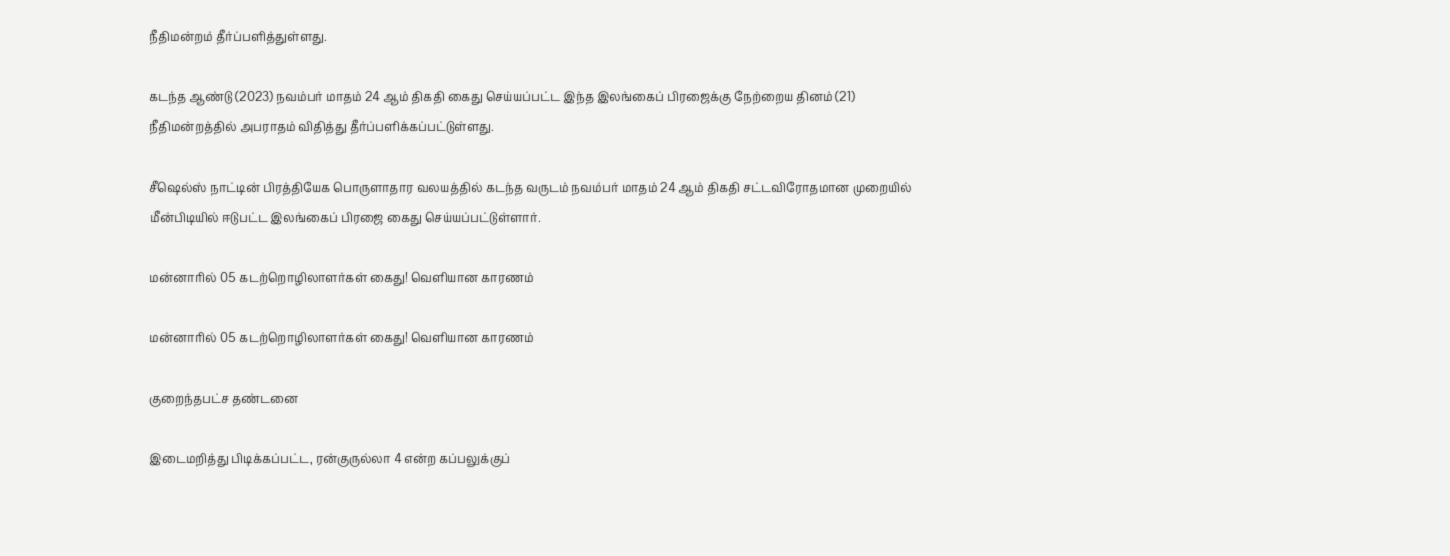நீதிமன்றம் தீர்ப்பளித்துள்ளது.

கடந்த ஆண்டு (2023) நவம்பர் மாதம் 24 ஆம் திகதி கைது செய்யப்பட்ட இந்த இலங்கைப் பிரஜைக்கு நேற்றைய தினம் (21) நீதிமன்றத்தில் அபராதம் விதித்து தீர்ப்பளிக்கப்பட்டுள்ளது.

சீஷெல்ஸ் நாட்டின் பிரத்தியேக பொருளாதார வலயத்தில் கடந்த வருடம் நவம்பர் மாதம் 24 ஆம் திகதி சட்டவிரோதமான முறையில் மீன்பிடியில் ஈடுபட்ட இலங்கைப் பிரஜை கைது செய்யப்பட்டுள்ளார்.

மன்னாரில் 05 கடற்றொழிலாளர்கள் கைது! வெளியான காரணம்

மன்னாரில் 05 கடற்றொழிலாளர்கள் கைது! வெளியான காரணம்

குறைந்தபட்ச தண்டனை

இடைமறித்து பிடிக்கப்பட்ட, ரன்குருல்லா 4 என்ற கப்பலுக்குப்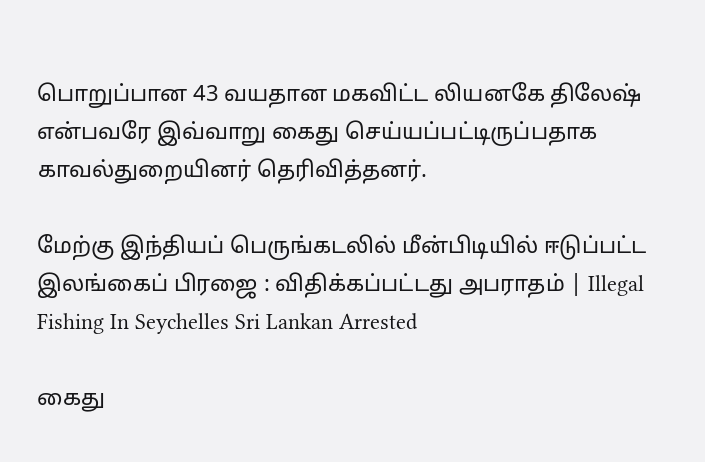பொறுப்பான 43 வயதான மகவிட்ட லியனகே திலேஷ் என்பவரே இவ்வாறு கைது செய்யப்பட்டிருப்பதாக காவல்துறையினர் தெரிவித்தனர்.

மேற்கு இந்தியப் பெருங்கடலில் மீன்பிடியில் ஈடுப்பட்ட இலங்கைப் பிரஜை : விதிக்கப்பட்டது அபராதம் | Illegal Fishing In Seychelles Sri Lankan Arrested

கைது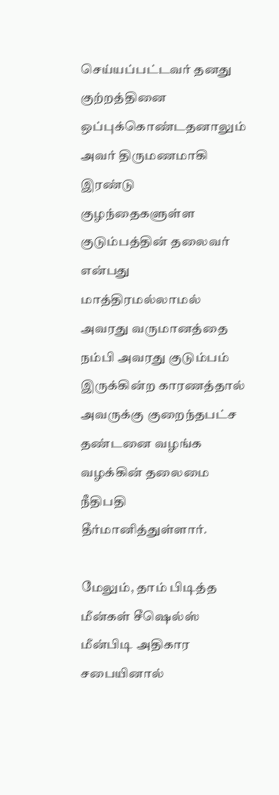செய்யப்பட்டவர் தனது குற்றத்தினை ஒப்புக்கொண்டதனாலும் அவர் திருமணமாகி இரண்டு குழந்தைகளுள்ள குடும்பத்தின் தலைவர் என்பது மாத்திரமல்லாமல் அவரது வருமானத்தை நம்பி அவரது குடும்பம் இருக்கின்ற காரணத்தால் அவருக்கு குறைந்தபட்ச தண்டனை வழங்க வழக்கின் தலைமை நீதிபதி தீர்மானித்துள்ளார்.

மேலும், தாம் பிடித்த மீன்கள் சீஷெல்ஸ் மீன்பிடி அதிகார சபையினால்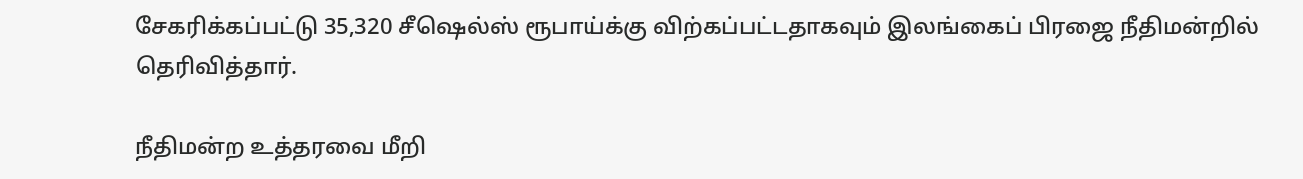சேகரிக்கப்பட்டு 35,320 சீஷெல்ஸ் ரூபாய்க்கு விற்கப்பட்டதாகவும் இலங்கைப் பிரஜை நீதிமன்றில் தெரிவித்தார்.

நீதிமன்ற உத்தரவை மீறி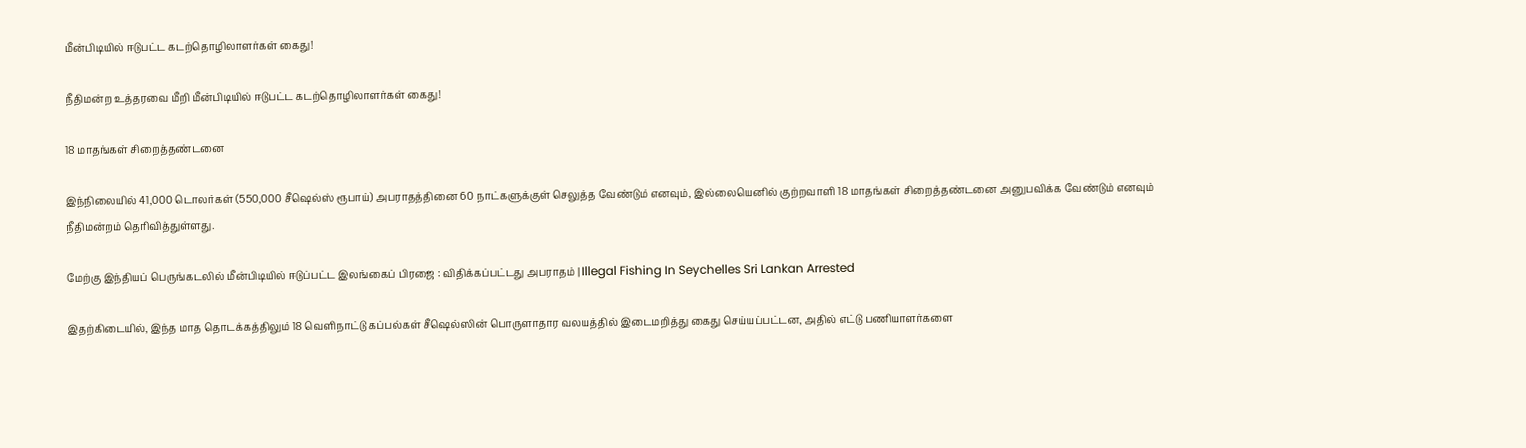மீன்பிடியில் ஈடுபட்ட கடற்தொழிலாளர்கள் கைது!

நீதிமன்ற உத்தரவை மீறி மீன்பிடியில் ஈடுபட்ட கடற்தொழிலாளர்கள் கைது!

18 மாதங்கள் சிறைத்தண்டனை

இந்நிலையில் 41,000 டொலர்கள் (550,000 சீஷெல்ஸ் ரூபாய்) அபராதத்தினை 60 நாட்களுக்குள் செலுத்த வேண்டும் எனவும், இல்லையெனில் குற்றவாளி 18 மாதங்கள் சிறைத்தண்டனை அனுபவிக்க வேண்டும் எனவும் நீதிமன்றம் தெரிவித்துள்ளது.

மேற்கு இந்தியப் பெருங்கடலில் மீன்பிடியில் ஈடுப்பட்ட இலங்கைப் பிரஜை : விதிக்கப்பட்டது அபராதம் | Illegal Fishing In Seychelles Sri Lankan Arrested

இதற்கிடையில், இந்த மாத தொடக்கத்திலும் 18 வெளிநாட்டு கப்பல்கள் சீஷெல்ஸின் பொருளாதார வலயத்தில் இடைமறித்து கைது செய்யப்பட்டன, அதில் எட்டு பணியாளர்களை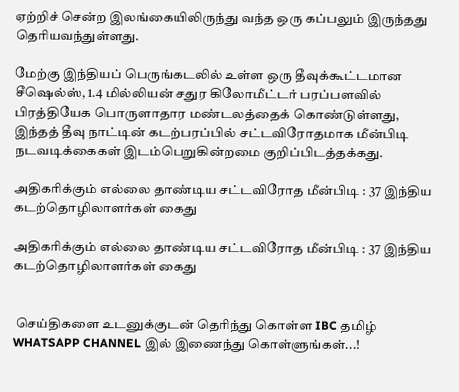ஏற்றிச் சென்ற இலங்கையிலிருந்து வந்த ஒரு கப்பலும் இருந்தது தெரியவந்துள்ளது.

மேற்கு இந்தியப் பெருங்கடலில் உள்ள ஒரு தீவுக்கூட்டமான சீஷெல்ஸ், 1.4 மில்லியன் சதுர கிலோமீட்டர் பரப்பளவில் பிரத்தியேக பொருளாதார மண்டலத்தைக் கொண்டுள்ளது, இந்தத் தீவு நாட்டின் கடற்பரப்பில் சட்டவிரோதமாக மீன்பிடி நடவடிக்கைகள் இடம்பெறுகின்றமை குறிப்பிடத்தக்கது.

அதிகரிக்கும் எல்லை தாண்டிய சட்டவிரோத மீன்பிடி : 37 இந்திய கடற்தொழிலாளர்கள் கைது

அதிகரிக்கும் எல்லை தாண்டிய சட்டவிரோத மீன்பிடி : 37 இந்திய கடற்தொழிலாளர்கள் கைது


 செய்திகளை உடனுக்குடன் தெரிந்து கொள்ள IBC தமிழ் WHATSAPP CHANNEL இல் இணைந்து கொள்ளுங்கள்...!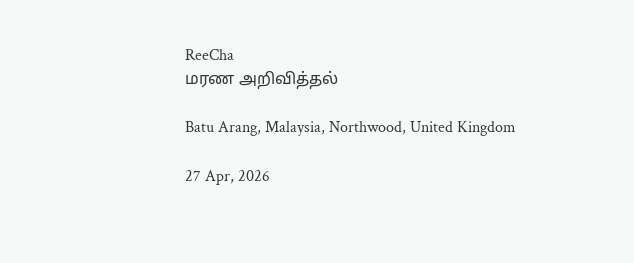ReeCha
மரண அறிவித்தல்

Batu Arang, Malaysia, Northwood, United Kingdom

27 Apr, 2026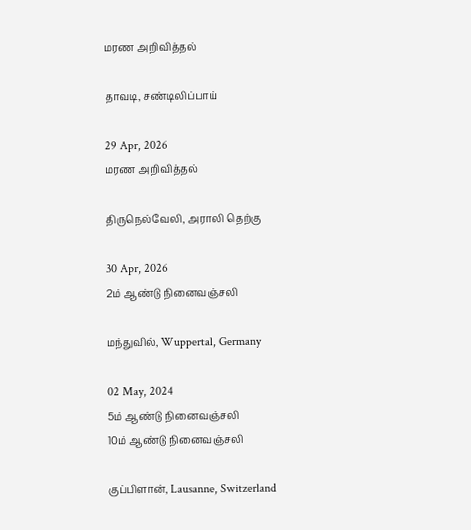மரண அறிவித்தல்

தாவடி, சண்டிலிப்பாய்

29 Apr, 2026
மரண அறிவித்தல்

திருநெல்வேலி, அராலி தெற்கு

30 Apr, 2026
2ம் ஆண்டு நினைவஞ்சலி

மந்துவில், Wuppertal, Germany

02 May, 2024
5ம் ஆண்டு நினைவஞ்சலி
10ம் ஆண்டு நினைவஞ்சலி

குப்பிளான், Lausanne, Switzerland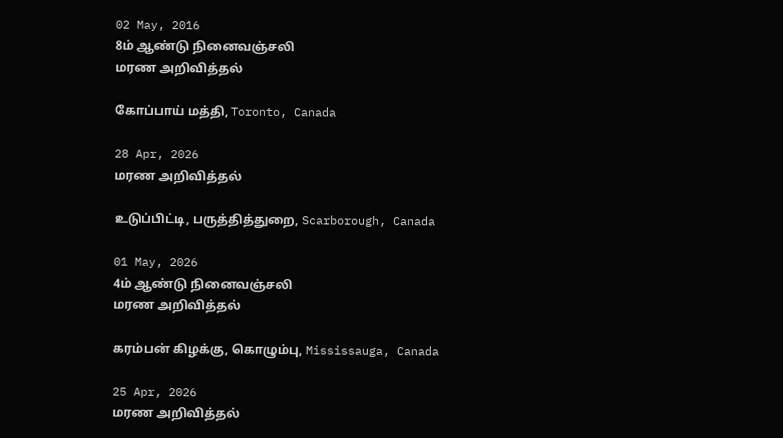02 May, 2016
8ம் ஆண்டு நினைவஞ்சலி
மரண அறிவித்தல்

கோப்பாய் மத்தி, Toronto, Canada

28 Apr, 2026
மரண அறிவித்தல்

உடுப்பிட்டி, பருத்தித்துறை, Scarborough, Canada

01 May, 2026
4ம் ஆண்டு நினைவஞ்சலி
மரண அறிவித்தல்

கரம்பன் கிழக்கு, கொழும்பு, Mississauga, Canada

25 Apr, 2026
மரண அறிவித்தல்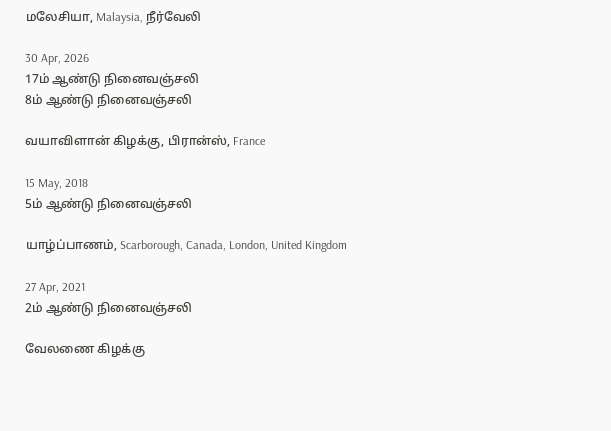மலேசியா, Malaysia, நீர்வேலி

30 Apr, 2026
17ம் ஆண்டு நினைவஞ்சலி
8ம் ஆண்டு நினைவஞ்சலி

வயாவிளான் கிழக்கு, பிரான்ஸ், France

15 May, 2018
5ம் ஆண்டு நினைவஞ்சலி

யாழ்ப்பாணம், Scarborough, Canada, London, United Kingdom

27 Apr, 2021
2ம் ஆண்டு நினைவஞ்சலி

வேலணை கிழக்கு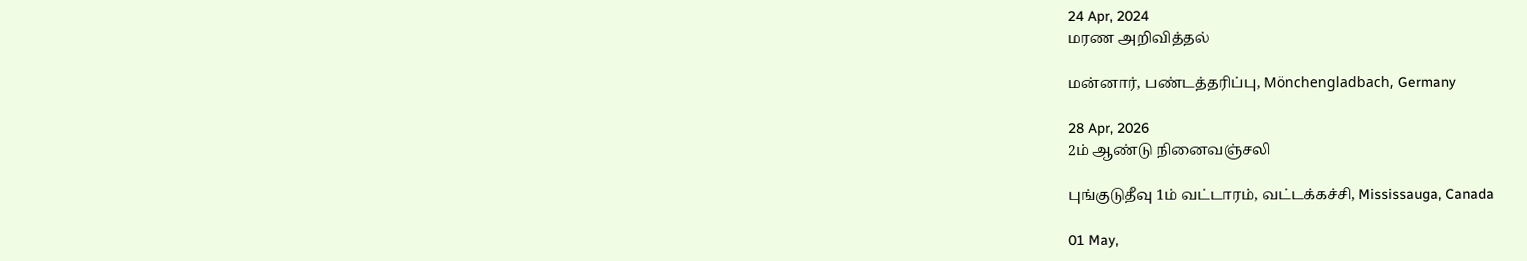24 Apr, 2024
மரண அறிவித்தல்

மன்னார், பண்டத்தரிப்பு, Mönchengladbach, Germany

28 Apr, 2026
2ம் ஆண்டு நினைவஞ்சலி

புங்குடுதீவு 1ம் வட்டாரம், வட்டக்கச்சி, Mississauga, Canada

01 May,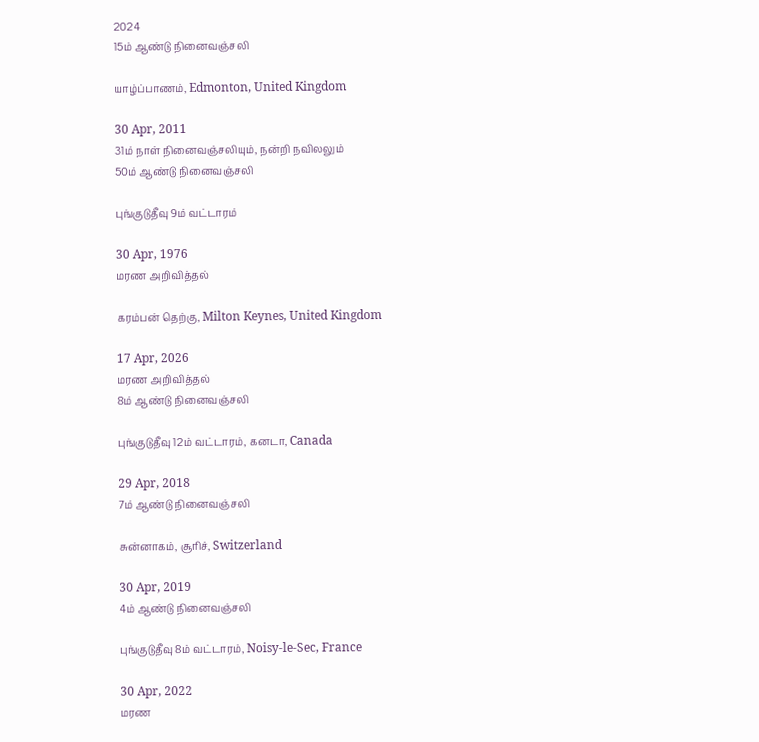2024
15ம் ஆண்டு நினைவஞ்சலி

யாழ்ப்பாணம், Edmonton, United Kingdom

30 Apr, 2011
31ம் நாள் நினைவஞ்சலியும், நன்றி நவிலலும்
50ம் ஆண்டு நினைவஞ்சலி

புங்குடுதீவு 9ம் வட்டாரம்

30 Apr, 1976
மரண அறிவித்தல்

கரம்பன் தெற்கு, Milton Keynes, United Kingdom

17 Apr, 2026
மரண அறிவித்தல்
8ம் ஆண்டு நினைவஞ்சலி

புங்குடுதீவு 12ம் வட்டாரம், கனடா, Canada

29 Apr, 2018
7ம் ஆண்டு நினைவஞ்சலி

சுன்னாகம், சூரிச், Switzerland

30 Apr, 2019
4ம் ஆண்டு நினைவஞ்சலி

புங்குடுதீவு 8ம் வட்டாரம், Noisy-le-Sec, France

30 Apr, 2022
மரண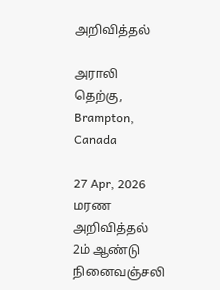அறிவித்தல்

அராலி தெற்கு, Brampton, Canada

27 Apr, 2026
மரண அறிவித்தல்
2ம் ஆண்டு நினைவஞ்சலி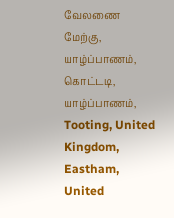வேலணை மேற்கு, யாழ்ப்பாணம், கொட்டடி, யாழ்ப்பாணம், Tooting, United Kingdom, Eastham, United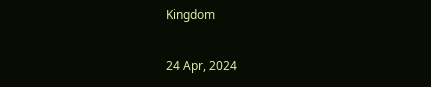Kingdom

24 Apr, 2024